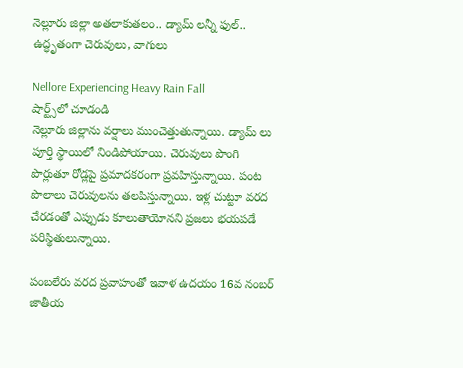నెల్లూరు జిల్లా అతలాకుతలం.. డ్యామ్ లన్నీ ఫుల్.. ఉద్ధృతంగా చెరువులు, వాగులు

Nellore Experiencing Heavy Rain Fall
షార్ట్స్‌లో చూడండి
నెల్లూరు జిల్లాను వర్షాలు ముంచెత్తుతున్నాయి. డ్యామ్ లు పూర్తి స్థాయిలో నిండిపోయాయి. చెరువులు పొంగి పొర్లుతూ రోడ్లపై ప్రమాదకరంగా ప్రవహిస్తున్నాయి. పంట పొలాలు చెరువులను తలపిస్తున్నాయి. ఇళ్ల చుట్టూ వరద చేరడంతో ఎప్పుడు కూలుతాయోనని ప్రజలు భయపడే పరిస్థితులున్నాయి.

పంబలేరు వరద ప్రవాహంతో ఇవాళ ఉదయం 16వ నంబర్ జాతీయ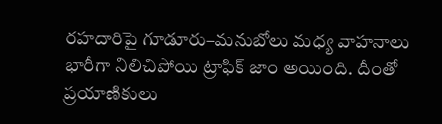రహదారిపై గూడూరు–మనుబోలు మధ్య వాహనాలు భారీగా నిలిచిపోయి ట్రాఫిక్ జాం అయింది. దీంతో ప్రయాణికులు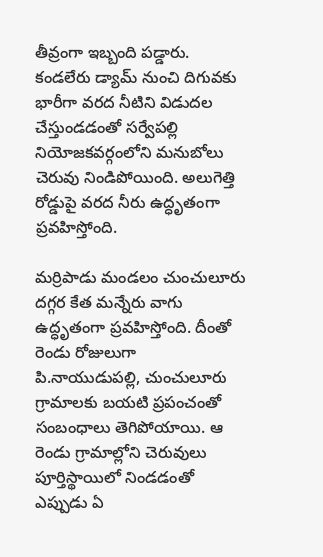తీవ్రంగా ఇబ్బంది పడ్డారు. కండలేరు డ్యామ్ నుంచి దిగువకు భారీగా వరద నీటిని విడుదల చేస్తుండడంతో సర్వేపల్లి నియోజకవర్గంలోని మనుబోలు చెరువు నిండిపోయింది. అలుగెత్తి రోడ్డుపై వరద నీరు ఉద్ధృతంగా ప్రవహిస్తోంది.

మర్రిపాడు మండలం చుంచులూరు దగ్గర కేత మన్నేరు వాగు ఉద్ధృతంగా ప్రవహిస్తోంది. దీంతో రెండు రోజులుగా పి.నాయుడుపల్లి, చుంచులూరు గ్రామాలకు బయటి ప్రపంచంతో సంబంధాలు తెగిపోయాయి. ఆ రెండు గ్రామాల్లోని చెరువులు పూర్తిస్థాయిలో నిండడంతో ఎప్పుడు ఏ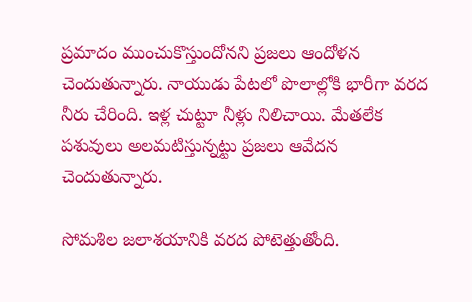ప్రమాదం ముంచుకొస్తుందోనని ప్రజలు ఆందోళన చెందుతున్నారు. నాయుడు పేటలో పొలాల్లోకి భారీగా వరద నీరు చేరింది. ఇళ్ల చుట్టూ నీళ్లు నిలిచాయి. మేతలేక పశువులు అలమటిస్తున్నట్టు ప్రజలు ఆవేదన చెందుతున్నారు.

సోమశిల జలాశయానికి వరద పోటెత్తుతోంది.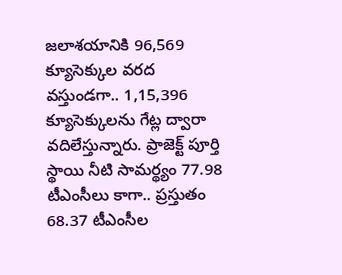జలాశయానికి 96,569 క్యూసెక్కుల వరద వస్తుండగా.. 1,15,396 క్యూసెక్కులను గేట్ల ద్వారా వదిలేస్తున్నారు. ప్రాజెక్ట్ పూర్తి స్థాయి నీటి సామర్థ్యం 77.98 టీఎంసీలు కాగా.. ప్రస్తుతం 68.37 టీఎంసీల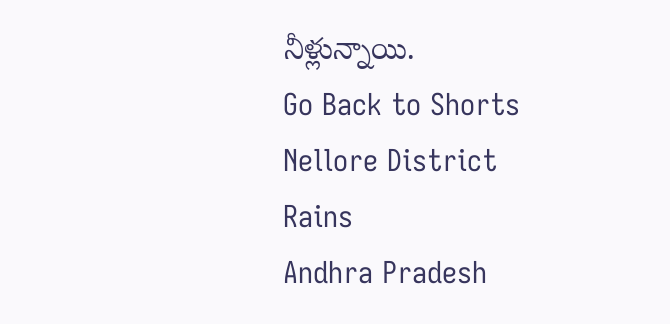నీళ్లున్నాయి.
Go Back to Shorts
Nellore District
Rains
Andhra Pradesh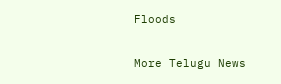Floods

More Telugu News